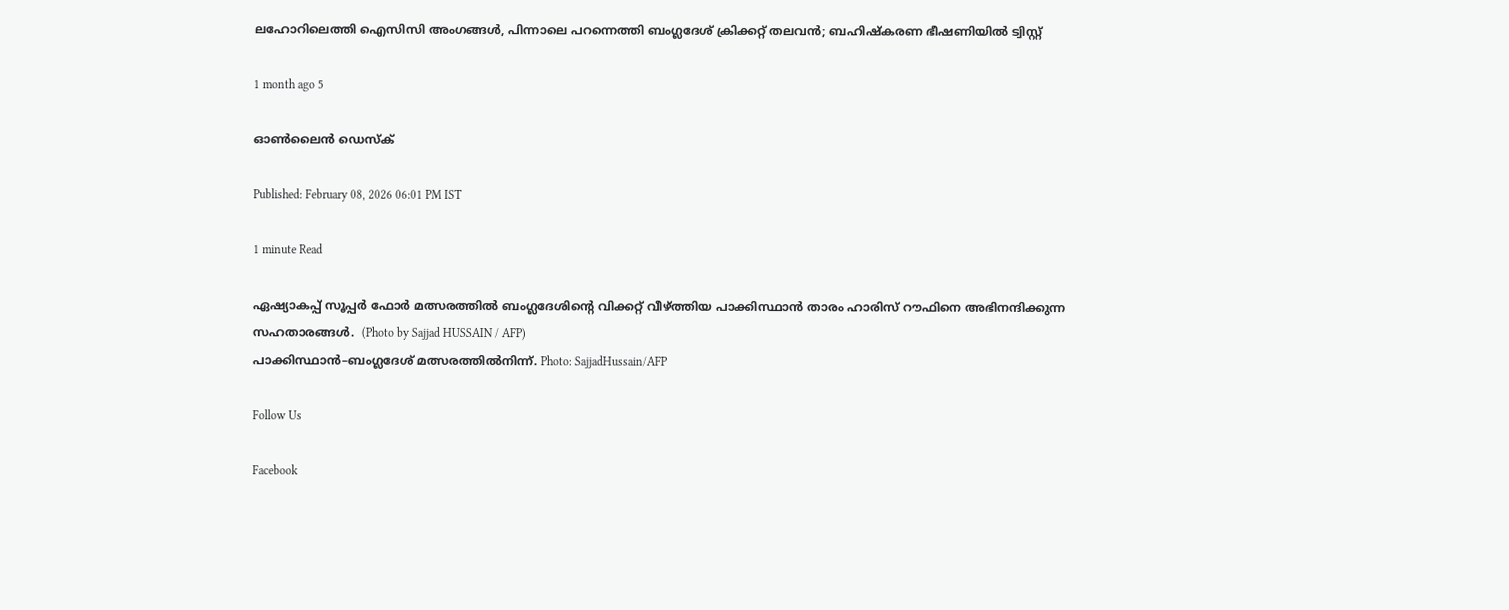ലഹോറിലെത്തി ഐസിസി അംഗങ്ങൾ, പിന്നാലെ പറന്നെത്തി ബംഗ്ലദേശ് ക്രിക്കറ്റ് തലവൻ; ബഹിഷ്കരണ ഭീഷണിയിൽ ട്വിസ്റ്റ്

1 month ago 5

ഓൺലൈൻ ഡെസ്ക്

Published: February 08, 2026 06:01 PM IST

1 minute Read

ഏഷ്യാകപ്പ് സൂപ്പർ ഫോർ മത്സരത്തിൽ ബംഗ്ലദേശിന്റെ വിക്കറ്റ് വീഴ്ത്തിയ പാക്കിസ്ഥാൻ താരം ഹാരിസ് റൗഫിനെ അഭിനന്ദിക്കുന്ന സഹതാരങ്ങൾ.  (Photo by Sajjad HUSSAIN / AFP)
പാക്കിസ്ഥാൻ–ബംഗ്ലദേശ് മത്സരത്തിൽനിന്ന്. Photo: SajjadHussain/AFP

Follow Us

Facebook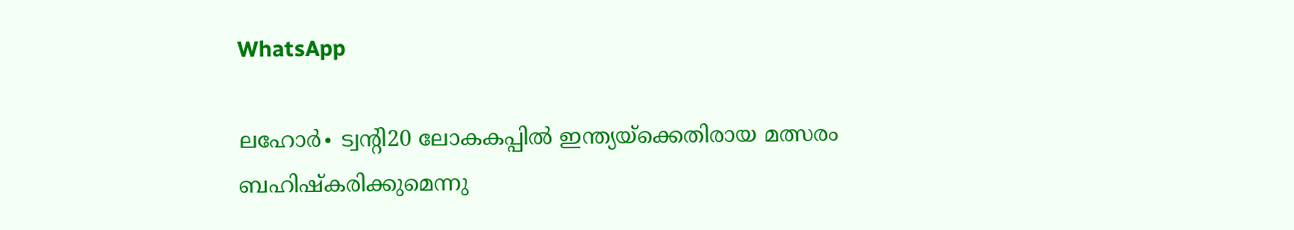WhatsApp

ലഹോർ∙ ട്വന്റി20 ലോകകപ്പിൽ ഇന്ത്യയ്ക്കെതിരായ മത്സരം ബഹിഷ്കരിക്കുമെന്നു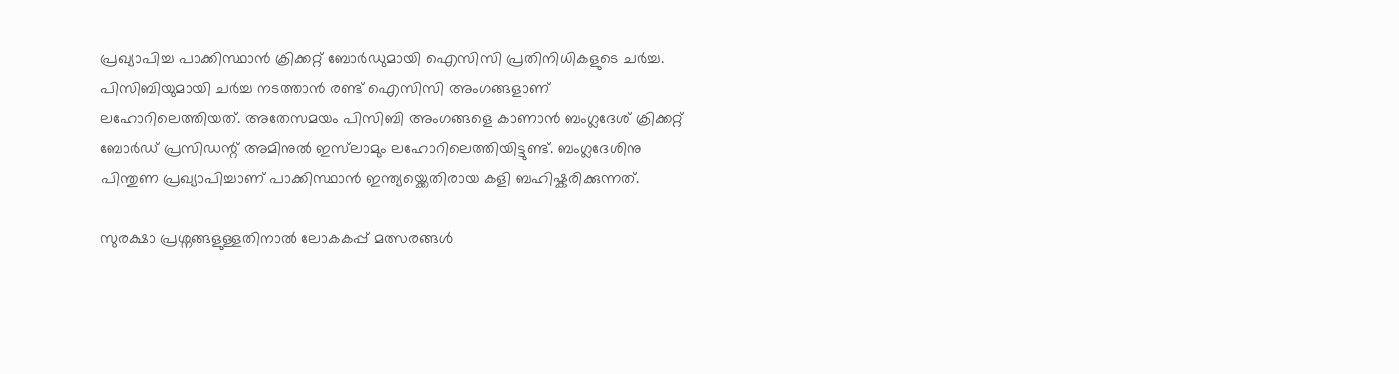പ്രഖ്യാപിച്ച പാക്കിസ്ഥാൻ ക്രിക്കറ്റ് ബോർഡുമായി ഐസിസി പ്രതിനിധികളുടെ ചർച്ച. പിസിബിയുമായി ചർച്ച നടത്താൻ രണ്ട് ഐസിസി അംഗങ്ങളാണ് ലഹോറിലെത്തിയത്. അതേസമയം പിസിബി അംഗങ്ങളെ കാണാൻ ബംഗ്ലദേശ് ക്രിക്കറ്റ് ബോർഡ് പ്രസിഡന്റ് അമിനുൽ ഇസ്‍ലാമും ലഹോറിലെത്തിയിട്ടുണ്ട്. ബംഗ്ലദേശിനു പിന്തുണ പ്രഖ്യാപിച്ചാണ് പാക്കിസ്ഥാൻ ഇന്ത്യയ്ക്കെതിരായ കളി ബഹിഷ്കരിക്കുന്നത്.

സുരക്ഷാ പ്രശ്നങ്ങളുള്ളതിനാൽ ലോകകപ്പ് മത്സരങ്ങൾ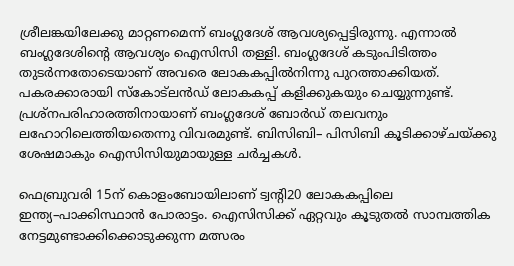ശ്രീലങ്കയിലേക്കു മാറ്റണമെന്ന് ബംഗ്ലദേശ് ആവശ്യപ്പെട്ടിരുന്നു. എന്നാൽ ബംഗ്ലദേശിന്റെ ആവശ്യം ഐസിസി തള്ളി. ബംഗ്ലദേശ് കടുംപിടിത്തം തുടർന്നതോടെയാണ് അവരെ ലോകകപ്പിൽനിന്നു പുറത്താക്കിയത്. പകരക്കാരായി സ്കോട്‌ലൻഡ് ലോകകപ്പ് കളിക്കുകയും ചെയ്യുന്നുണ്ട്. പ്രശ്നപരിഹാരത്തിനായാണ് ബംഗ്ലദേശ് ബോർഡ് തലവനും ലഹോറിലെത്തിയതെന്നു വിവരമുണ്ട്. ബിസിബി– പിസിബി കൂടിക്കാഴ്ചയ്ക്കു ശേഷമാകും ഐസിസിയുമായുള്ള ചർച്ചകൾ.

ഫെബ്രുവരി 15ന് കൊളംബോയിലാണ് ട്വന്റി20 ലോകകപ്പിലെ ഇന്ത്യ–പാക്കിസ്ഥാൻ പോരാട്ടം. ഐസിസിക്ക് ഏറ്റവും കൂടുതൽ സാമ്പത്തിക നേട്ടമുണ്ടാക്കിക്കൊടുക്കുന്ന മത്സരം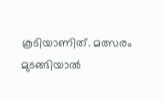കൂടിയാണിത്. മത്സരം മുടങ്ങിയാൽ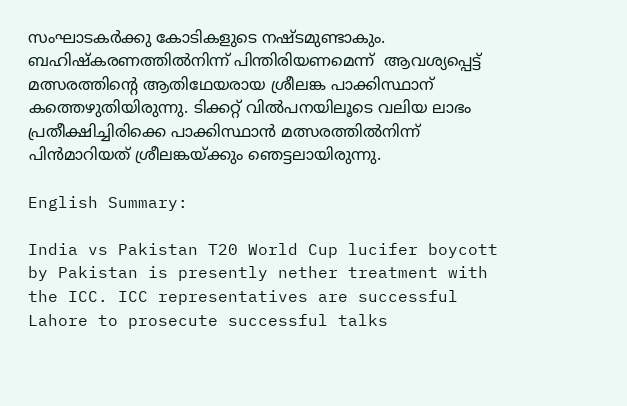സംഘാടകർക്കു കോടികളുടെ നഷ്ടമുണ്ടാകും. ബഹിഷ്കരണത്തിൽനിന്ന് പിന്തിരിയണമെന്ന്  ആവശ്യപ്പെട്ട് മത്സരത്തിന്റെ ആതിഥേയരായ ശ്രീലങ്ക പാക്കിസ്ഥാന് കത്തെഴുതിയിരുന്നു. ടിക്കറ്റ് വിൽപനയിലൂടെ വലിയ ലാഭം പ്രതീക്ഷിച്ചിരിക്കെ പാക്കിസ്ഥാൻ മത്സരത്തിൽനിന്ന് പിൻമാറിയത് ശ്രീലങ്കയ്ക്കും ഞെട്ടലായിരുന്നു.

English Summary:

India vs Pakistan T20 World Cup lucifer boycott by Pakistan is presently nether treatment with the ICC. ICC representatives are successful Lahore to prosecute successful talks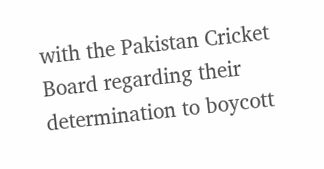with the Pakistan Cricket Board regarding their determination to boycott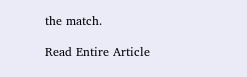the match.

Read Entire Article